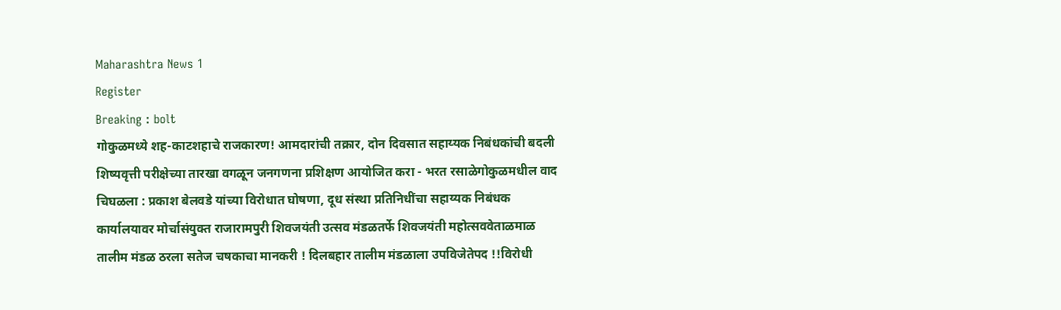Maharashtra News 1
Register
Breaking : bolt
गोकुळमध्ये शह-काटशहाचे राजकारण! आमदारांची तक्रार, दोन दिवसात सहाय्यक निबंधकांची बदली शिष्यवृत्ती परीक्षेच्या तारखा वगळून जनगणना प्रशिक्षण आयोजित करा - भरत रसाळेगोकुळमधील वाद चिघळला : प्रकाश बेलवडे यांच्या विरोधात घोषणा, दूध संस्था प्रतिनिधींचा सहाय्यक निबंधक कार्यालयावर मोर्चासंयुक्त राजारामपुरी शिवजयंती उत्सव मंडळतर्फे शिवजयंती महोत्सववेताळमाळ तालीम मंडळ ठरला सतेज चषकाचा मानकरी ! दिलबहार तालीम मंडळाला उपविजेतेपद !!विरोधी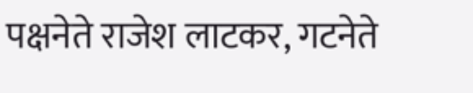पक्षनेते राजेश लाटकर, गटनेते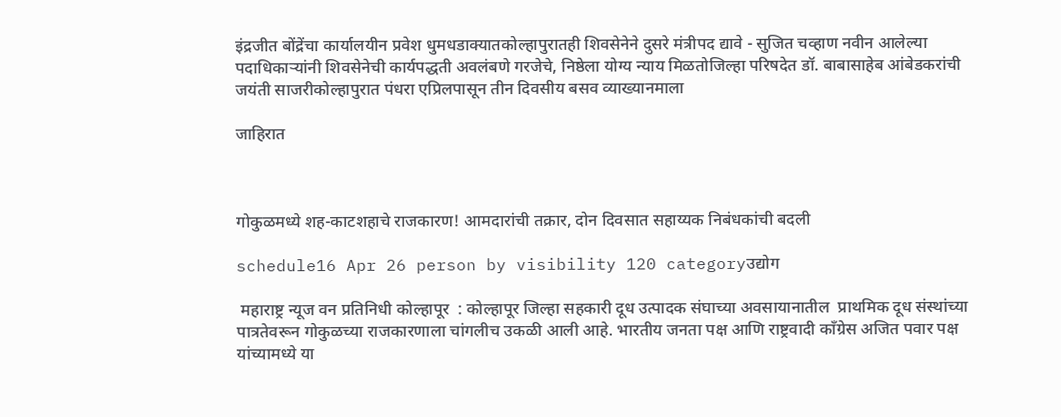इंद्रजीत बोंद्रेंचा कार्यालयीन प्रवेश धुमधडाक्यातकोल्हापुरातही शिवसेनेने दुसरे मंत्रीपद द्यावे - सुजित चव्हाण नवीन आलेल्या पदाधिकाऱ्यांनी शिवसेनेची कार्यपद्धती अवलंबणे गरजेचे, निष्ठेला योग्य न्याय मिळतोजिल्हा परिषदेत डॉ. बाबासाहेब आंबेडकरांची जयंती साजरीकोल्हापुरात पंधरा एप्रिलपासून तीन दिवसीय बसव व्याख्यानमाला

जाहिरात



गोकुळमध्ये शह-काटशहाचे राजकारण! आमदारांची तक्रार, दोन दिवसात सहाय्यक निबंधकांची बदली

schedule16 Apr 26 person by visibility 120 categoryउद्योग

 महाराष्ट्र न्यूज वन प्रतिनिधी कोल्हापूर  : कोल्हापूर जिल्हा सहकारी दूध उत्पादक संघाच्या अवसायानातील  प्राथमिक दूध संस्थांच्या पात्रतेवरून गोकुळच्या राजकारणाला चांगलीच उकळी आली आहे. भारतीय जनता पक्ष आणि राष्ट्रवादी काँग्रेस अजित पवार पक्ष यांच्यामध्ये या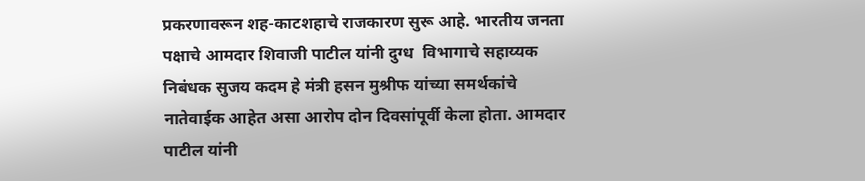प्रकरणावरून शह-काटशहाचे राजकारण सुरू आहे. भारतीय जनता पक्षाचे आमदार शिवाजी पाटील यांनी दुग्ध  विभागाचे सहाय्यक निबंधक सुजय कदम हे मंत्री हसन मुश्रीफ यांच्या समर्थकांचे  नातेवाईक आहेत असा आरोप दोन दिवसांपूर्वी केला होता. आमदार पाटील यांनी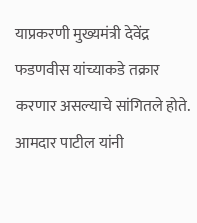याप्रकरणी मुख्यमंत्री देवेंद्र फडणवीस यांच्याकडे तक्रार करणार असल्याचे सांगितले होते. आमदार पाटील यांनी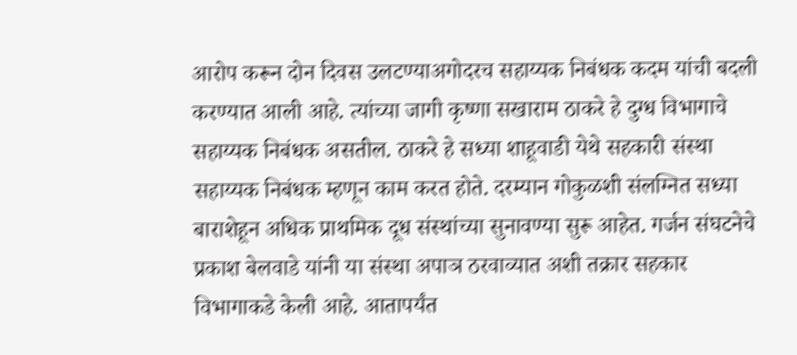आरोप करून दोन दिवस उलटण्याअगोदरच सहाय्यक निबंधक कदम यांची बदली करण्यात आली आहे. त्यांच्या जागी कृष्णा सखाराम ठाकरे हे दुग्ध विभागाचे सहाय्यक निबंधक असतील. ठाकरे हे सध्या शाहूवाडी येथे सहकारी संस्था सहाय्यक निबंधक म्हणून काम करत होते. दरम्यान गोकुळशी संलग्नित सध्या बाराशेहून अधिक प्राथमिक दूध संस्थांच्या सुनावण्या सुरू आहेत. गर्जन संघटनेचे प्रकाश बेलवाडे यांनी या संस्था अपाञ ठरवाव्यात अशी तक्रार सहकार विभागाकडे केली आहे. आतापर्यंत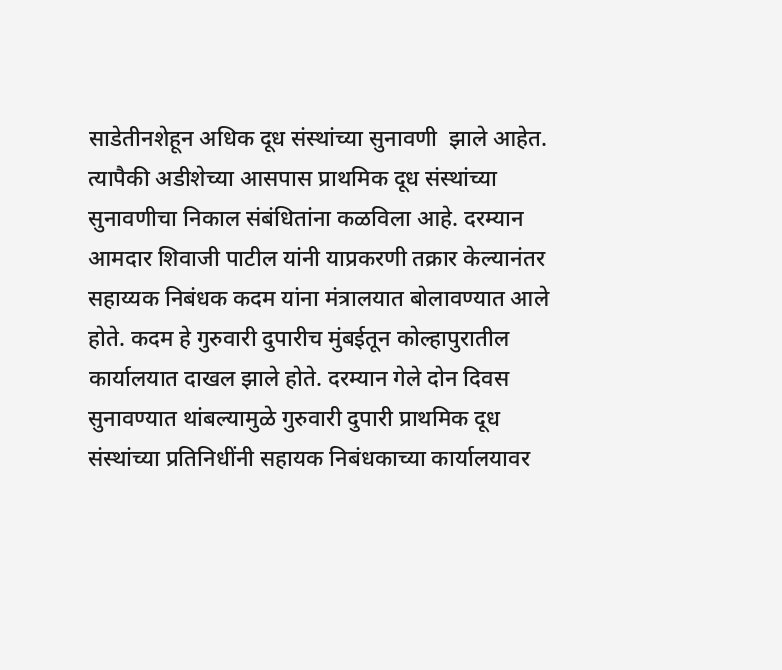साडेतीनशेहून अधिक दूध संस्थांच्या सुनावणी  झाले आहेत. त्यापैकी अडीशेच्या आसपास प्राथमिक दूध संस्थांच्या सुनावणीचा निकाल संबंधितांना कळविला आहे. दरम्यान आमदार शिवाजी पाटील यांनी याप्रकरणी तक्रार केल्यानंतर सहाय्यक निबंधक कदम यांना मंत्रालयात बोलावण्यात आले होते. कदम हे गुरुवारी दुपारीच मुंबईतून कोल्हापुरातील कार्यालयात दाखल झाले होते. दरम्यान गेले दोन दिवस सुनावण्यात थांबल्यामुळे गुरुवारी दुपारी प्राथमिक दूध संस्थांच्या प्रतिनिधींनी सहायक निबंधकाच्या कार्यालयावर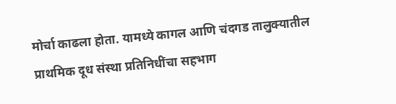मोर्चा काढला होता. यामध्ये कागल आणि चंदगड तालुक्यातील प्राथमिक दूध संस्था प्रतिनिधींचा सहभाग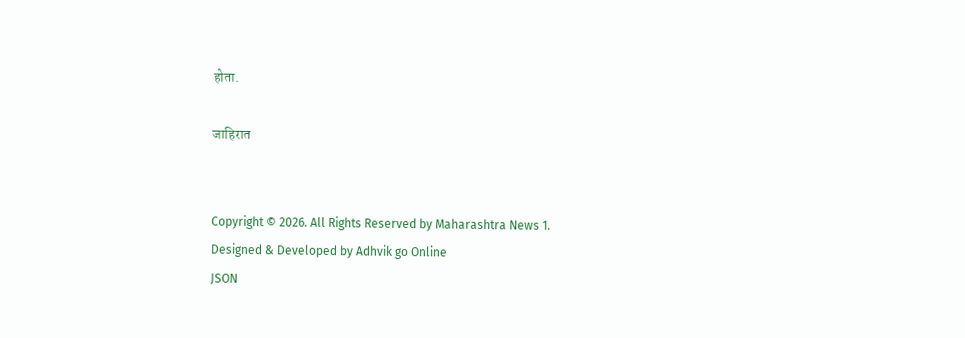होता.

जाहिरात


Copyright © 2026. All Rights Reserved by Maharashtra News 1.
Designed & Developed by Adhvik go Online
JSON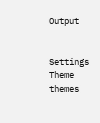Output


Settings
Theme
themes